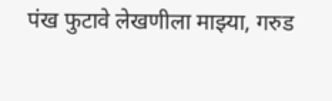पंख फुटावे लेखणीला माझ्या, गरुड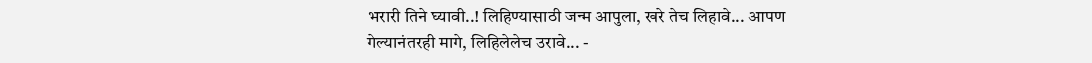भरारी तिने घ्यावी..! लिहिण्यासाठी जन्म आपुला, खरे तेच लिहावे... आपण गेल्यानंतरही मागे, लिहिलेलेच उरावे... -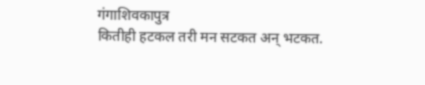गंगाशिवकापुत्र
कितीही हटकल तरी मन सटकत अन् भटकत.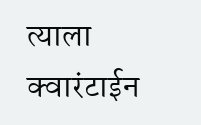त्याला क्वारंटाईन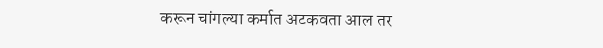करून चांगल्या कर्मात अटकवता आल तर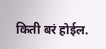किती बरं होईल.